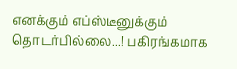எனக்கும் எப்ஸ்டீனுக்கும் தொடர்பில்லை...! பகிரங்கமாக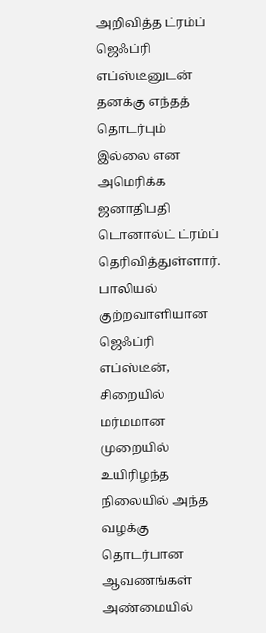அறிவித்த ட்ரம்ப்
ஜெஃப்ரி எப்ஸ்டீனுடன் தனக்கு எந்தத் தொடர்பும் இல்லை என அமெரிக்க ஜனாதிபதி டொனால்ட் ட்ரம்ப் தெரிவித்துள்ளார்.
பாலியல் குற்றவாளியான ஜெஃப்ரி எப்ஸ்டீன், சிறையில் மர்மமான முறையில் உயிரிழந்த நிலையில் அந்த வழக்கு தொடர்பான ஆவணங்கள் அண்மையில்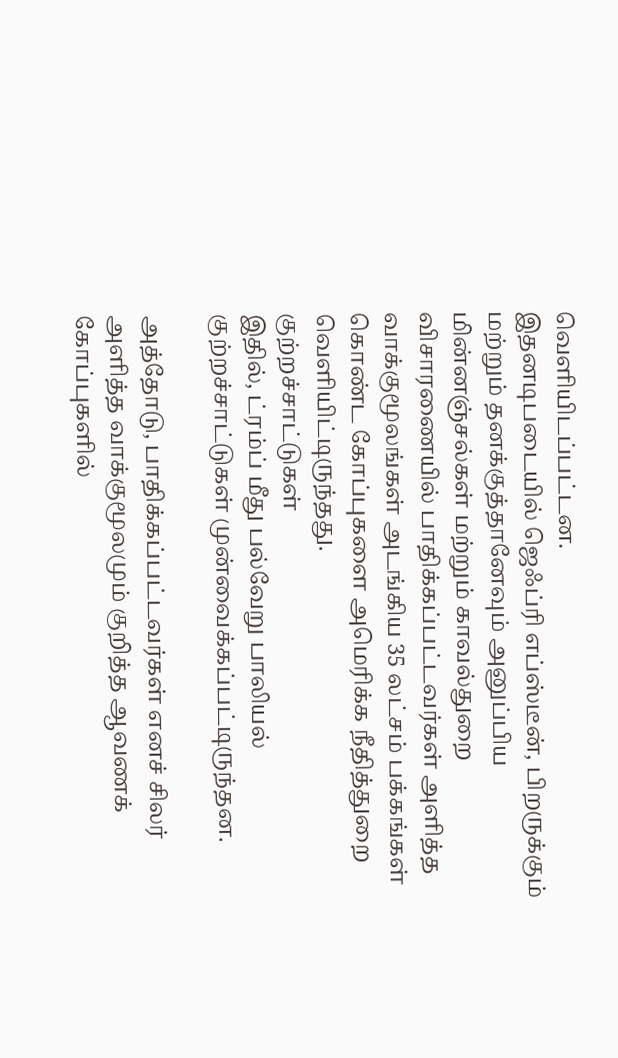வெளியிடப்பட்டன.
இதனடிபடையில் ஜெஃப்ரி எப்ஸ்டீன், பிறருக்கும் மற்றும் தனக்குத்தானேவும் அனுப்பிய மின்னஞ்சல்கள் மற்றும் காவல்துறை விசாரணையில் பாதிக்கப்பட்டவர்கள் அளித்த வாக்குமூலங்கள் அடங்கிய 35 லட்சம் பக்கங்கள் கொண்ட கோப்புகளை அமெரிக்க நீதித்துறை வெளியிட்டிருந்தது.
குற்றச்சாட்டுகள்
இதில், ட்ரம்ப் மீது பல்வேறு பாலியல் குற்றச்சாட்டுகள் முன்வைக்கப்பட்டிருந்தன.

அத்தோடு, பாதிக்கப்பட்டவர்கள் எனச் சிலர் அளித்த வாக்குமூலமும் குறித்த ஆவணக் கோப்புகளில்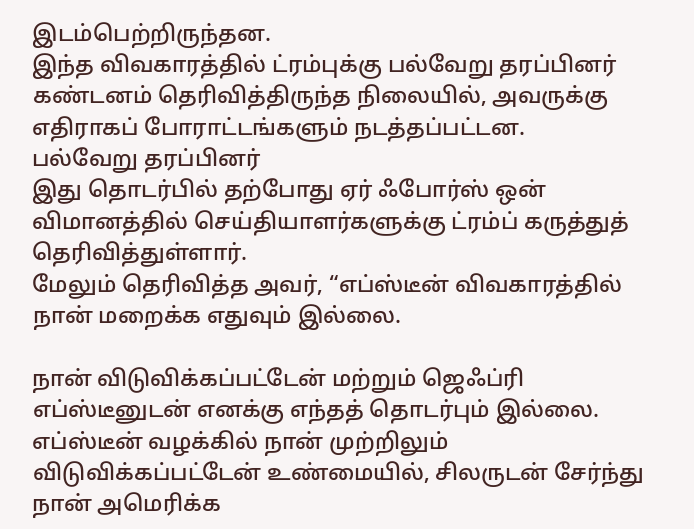இடம்பெற்றிருந்தன.
இந்த விவகாரத்தில் ட்ரம்புக்கு பல்வேறு தரப்பினர் கண்டனம் தெரிவித்திருந்த நிலையில், அவருக்கு எதிராகப் போராட்டங்களும் நடத்தப்பட்டன.
பல்வேறு தரப்பினர்
இது தொடர்பில் தற்போது ஏர் ஃபோர்ஸ் ஒன் விமானத்தில் செய்தியாளர்களுக்கு ட்ரம்ப் கருத்துத் தெரிவித்துள்ளார்.
மேலும் தெரிவித்த அவர், “எப்ஸ்டீன் விவகாரத்தில் நான் மறைக்க எதுவும் இல்லை.

நான் விடுவிக்கப்பட்டேன் மற்றும் ஜெஃப்ரி எப்ஸ்டீனுடன் எனக்கு எந்தத் தொடர்பும் இல்லை.
எப்ஸ்டீன் வழக்கில் நான் முற்றிலும் விடுவிக்கப்பட்டேன் உண்மையில், சிலருடன் சேர்ந்து நான் அமெரிக்க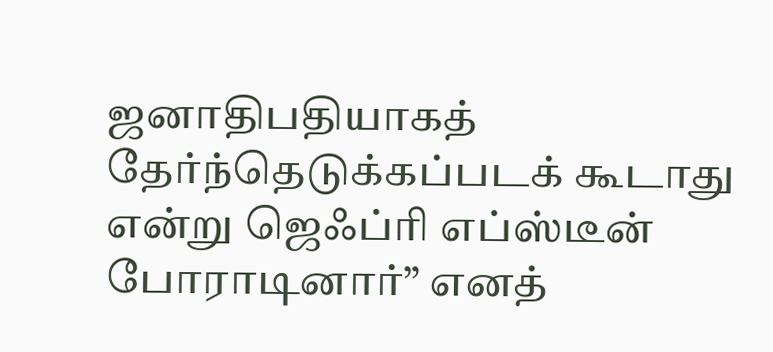ஜனாதிபதியாகத் தேர்ந்தெடுக்கப்படக் கூடாது என்று ஜெஃப்ரி எப்ஸ்டீன் போராடினார்” எனத்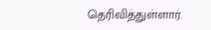தெரிவித்துள்ளார்.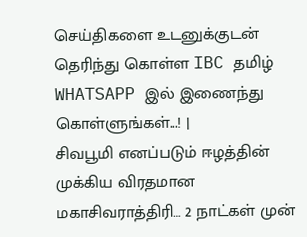செய்திகளை உடனுக்குடன் தெரிந்து கொள்ள IBC தமிழ் WHATSAPP இல் இணைந்து கொள்ளுங்கள்...! |
சிவபூமி எனப்படும் ஈழத்தின் முக்கிய விரதமான மகாசிவராத்திரி… 2 நாட்கள் முன்